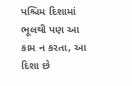પશ્ચિમ દિશામાં ભૂલથી પણ આ કામ ન કરતા, આ દિશા છે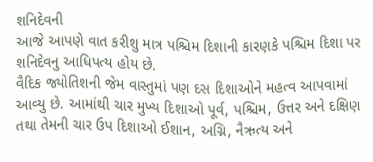શનિદેવની
આજે આપણે વાત કરીશુ માત્ર પશ્ચિમ દિશાની કારણકે પશ્ચિમ દિશા પર શનિદેવનુ આધિપત્ય હોય છે.
વૈદિક જ્યોતિશની જેમ વાસ્તુમાં પણ દસ દિશાઓને મહત્વ આપવામાં આવ્યુ છે. આમાંથી ચાર મુખ્ય દિશાઓ પૂર્વ, પશ્ચિમ, ઉત્તર અને દક્ષિણ તથા તેમની ચાર ઉપ દિશાઓ ઈશાન, અગ્નિ, નૈઋત્ય અને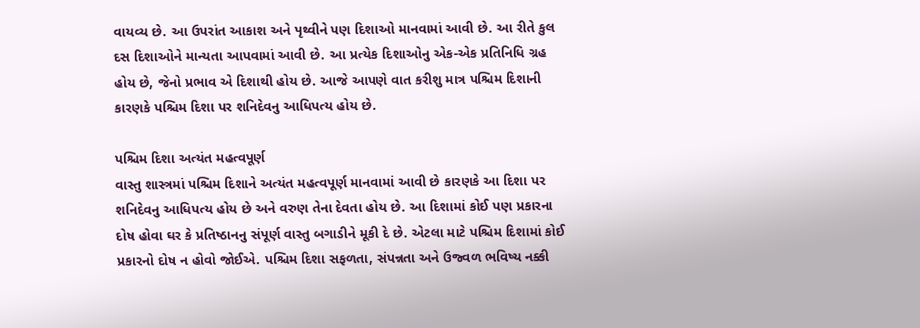વાયવ્ય છે. આ ઉપરાંત આકાશ અને પૃથ્વીને પણ દિશાઓ માનવામાં આવી છે. આ રીતે કુલ દસ દિશાઓને માન્યતા આપવામાં આવી છે. આ પ્રત્યેક દિશાઓનુ એક-એક પ્રતિનિધિ ગ્રહ હોય છે, જેનો પ્રભાવ એ દિશાથી હોય છે. આજે આપણે વાત કરીશુ માત્ર પશ્ચિમ દિશાની કારણકે પશ્ચિમ દિશા પર શનિદેવનુ આધિપત્ય હોય છે.

પશ્ચિમ દિશા અત્યંત મહત્વપૂર્ણ
વાસ્તુ શાસ્ત્રમાં પશ્ચિમ દિશાને અત્યંત મહત્વપૂર્ણ માનવામાં આવી છે કારણકે આ દિશા પર શનિદેવનુ આધિપત્ય હોય છે અને વરુણ તેના દેવતા હોય છે. આ દિશામાં કોઈ પણ પ્રકારના દોષ હોવા ઘર કે પ્રતિષ્ઠાનનુ સંપૂર્ણ વાસ્તુ બગાડીને મૂકી દે છે. એટલા માટે પશ્ચિમ દિશામાં કોઈ પ્રકારનો દોષ ન હોવો જોઈએ. પશ્ચિમ દિશા સફળતા, સંપન્નતા અને ઉજ્વળ ભવિષ્ય નક્કી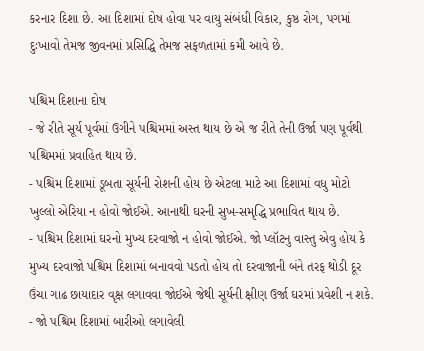કરનાર દિશા છે. આ દિશામાં દોષ હોવા પર વાયુ સંબંધી વિકાર, કુષ્ઠ રોગ, પગમાં દુઃખાવો તેમજ જીવનમાં પ્રસિદ્ધિ તેમજ સફળતામાં કમી આવે છે.

પશ્ચિમ દિશાના દોષ
- જે રીતે સૂર્ય પૂર્વમાં ઉગીને પશ્ચિમમાં અસ્ત થાય છે એ જ રીતે તેની ઉર્જા પણ પૂર્વથી પશ્ચિમમાં પ્રવાહિત થાય છે.
- પશ્ચિમ દિશામાં ડૂબતા સૂર્યની રોશની હોય છે એટલા માટે આ દિશામાં વધુ મોટો ખુલ્લો એરિયા ન હોવો જોઈએ. આનાથી ઘરની સુખ-સમૃદ્ધિ પ્રભાવિત થાય છે.
- પશ્ચિમ દિશામાં ઘરનો મુખ્ય દરવાજો ન હોવો જોઈએ. જો પ્લૉટનુ વાસ્તુ એવુ હોય કે મુખ્ય દરવાજો પશ્ચિમ દિશામાં બનાવવો પડતો હોય તો દરવાજાની બંને તરફ થોડી દૂર ઉંચા ગાઢ છાયાદાર વૃક્ષ લગાવવા જોઈએ જેથી સૂર્યની ક્ષીણ ઉર્જા ઘરમાં પ્રવેશી ન શકે.
- જો પશ્ચિમ દિશામાં બારીઓ લગાવેલી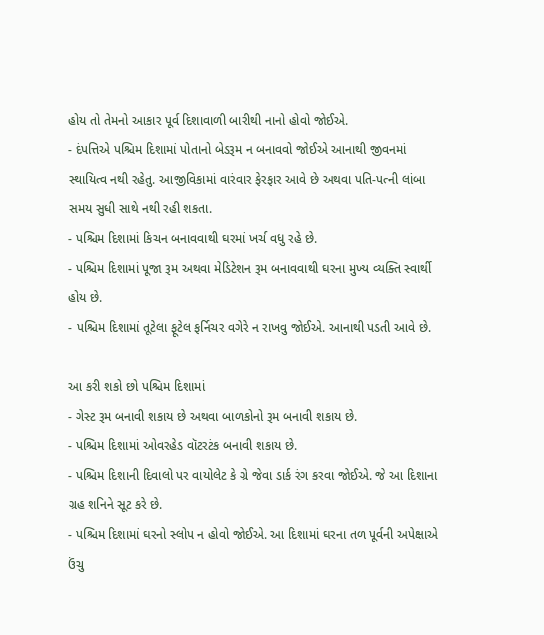હોય તો તેમનો આકાર પૂર્વ દિશાવાળી બારીથી નાનો હોવો જોઈએ.
- દંપત્તિએ પશ્ચિમ દિશામાં પોતાનો બેડરૂમ ન બનાવવો જોઈએ આનાથી જીવનમાં સ્થાયિત્વ નથી રહેતુ. આજીવિકામાં વારંવાર ફેરફાર આવે છે અથવા પતિ-પત્ની લાંબા સમય સુધી સાથે નથી રહી શકતા.
- પશ્ચિમ દિશામાં કિચન બનાવવાથી ઘરમાં ખર્ચ વધુ રહે છે.
- પશ્ચિમ દિશામાં પૂજા રૂમ અથવા મેડિટેશન રૂમ બનાવવાથી ઘરના મુખ્ય વ્યક્તિ સ્વાર્થી હોય છે.
- પશ્ચિમ દિશામાં તૂટેલા ફૂટેલ ફર્નિચર વગેરે ન રાખવુ જોઈએ. આનાથી પડતી આવે છે.

આ કરી શકો છો પશ્ચિમ દિશામાં
- ગેસ્ટ રૂમ બનાવી શકાય છે અથવા બાળકોનો રૂમ બનાવી શકાય છે.
- પશ્ચિમ દિશામાં ઓવરહેડ વૉટરટંક બનાવી શકાય છે.
- પશ્ચિમ દિશાની દિવાલો પર વાયોલેટ કે ગ્રે જેવા ડાર્ક રંગ કરવા જોઈએ. જે આ દિશાના ગ્રહ શનિને સૂટ કરે છે.
- પશ્ચિમ દિશામાં ઘરનો સ્લોપ ન હોવો જોઈએ. આ દિશામાં ઘરના તળ પૂર્વની અપેક્ષાએ ઉંચુ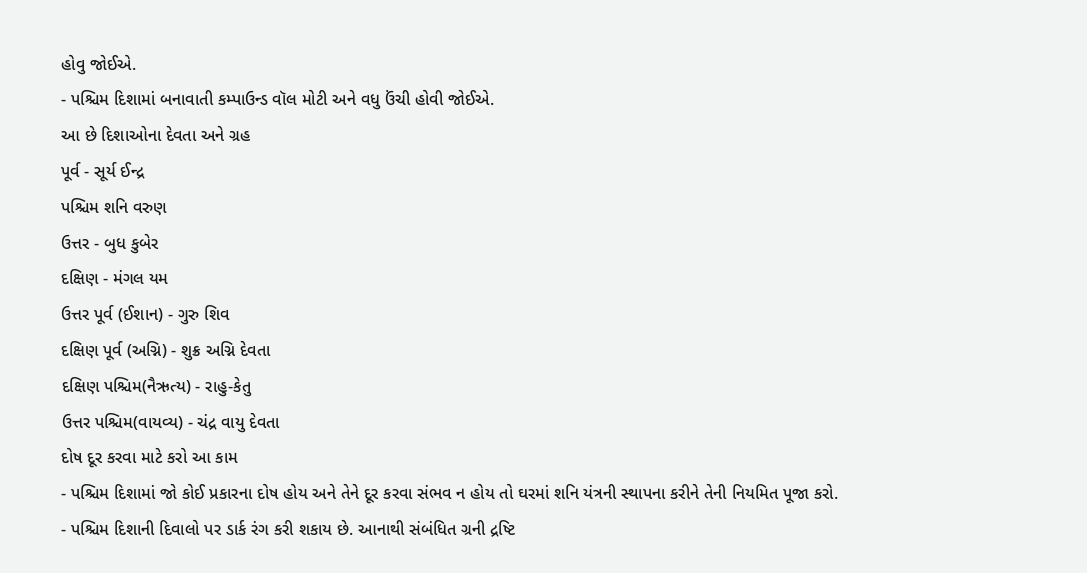હોવુ જોઈએ.
- પશ્ચિમ દિશામાં બનાવાતી કમ્પાઉન્ડ વૉલ મોટી અને વધુ ઉંચી હોવી જોઈએ.
આ છે દિશાઓના દેવતા અને ગ્રહ
પૂર્વ - સૂર્ય ઈન્દ્ર
પશ્ચિમ શનિ વરુણ
ઉત્તર - બુધ કુબેર
દક્ષિણ - મંગલ યમ
ઉત્તર પૂર્વ (ઈશાન) - ગુરુ શિવ
દક્ષિણ પૂર્વ (અગ્નિ) - શુક્ર અગ્નિ દેવતા
દક્ષિણ પશ્ચિમ(નૈઋત્ય) - રાહુ-કેતુ
ઉત્તર પશ્ચિમ(વાયવ્ય) - ચંદ્ર વાયુ દેવતા
દોષ દૂર કરવા માટે કરો આ કામ
- પશ્ચિમ દિશામાં જો કોઈ પ્રકારના દોષ હોય અને તેને દૂર કરવા સંભવ ન હોય તો ઘરમાં શનિ યંત્રની સ્થાપના કરીને તેની નિયમિત પૂજા કરો.
- પશ્ચિમ દિશાની દિવાલો પર ડાર્ક રંગ કરી શકાય છે. આનાથી સંબંધિત ગ્રની દ્રષ્ટિ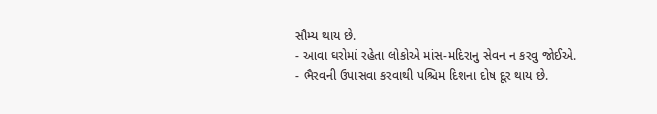સૌમ્ય થાય છે.
- આવા ઘરોમાં રહેતા લોકોએ માંસ-મદિરાનુ સેવન ન કરવુ જોઈએ.
- ભૈરવની ઉપાસવા કરવાથી પશ્ચિમ દિશના દોષ દૂર થાય છે.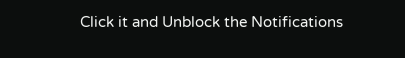Click it and Unblock the Notifications